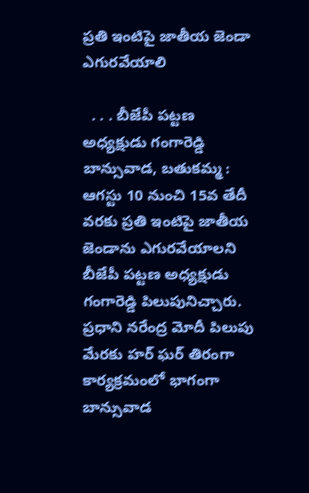ప్రతి ఇంటిపై జాతీయ జెండా ఎగురవేయాలి

  . . . బీజేపీ పట్టణ అధ్యక్షుడు గంగారెడ్డి   బాన్సువాడ, బతుకమ్మ :   ఆగస్టు 10 నుంచి 15వ తేదీ వరకు ప్రతి ఇంటిపై జాతీయ జెండాను ఎగురవేయాలని బీజేపీ పట్టణ అధ్యక్షుడు గంగారెడ్డి పిలుపునిచ్చారు. ప్రధాని నరేంద్ర మోదీ పిలుపు మేరకు హర్ ఘర్ తిరంగా కార్యక్రమంలో భాగంగా బాన్సువాడ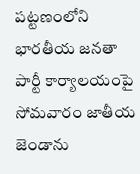పట్టణంలోని భారతీయ జనతా పార్టీ కార్యాలయంపై సోమవారం జాతీయ జెండాను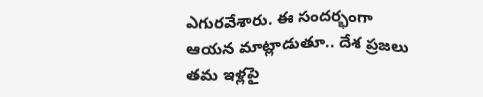ఎగురవేశారు. ఈ సందర్భంగా ఆయన మాట్లాడుతూ.. దేశ ప్రజలు తమ ఇళ్లపై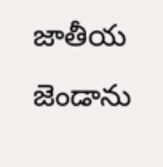జాతీయ జెండాను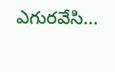ఎగురవేసి...